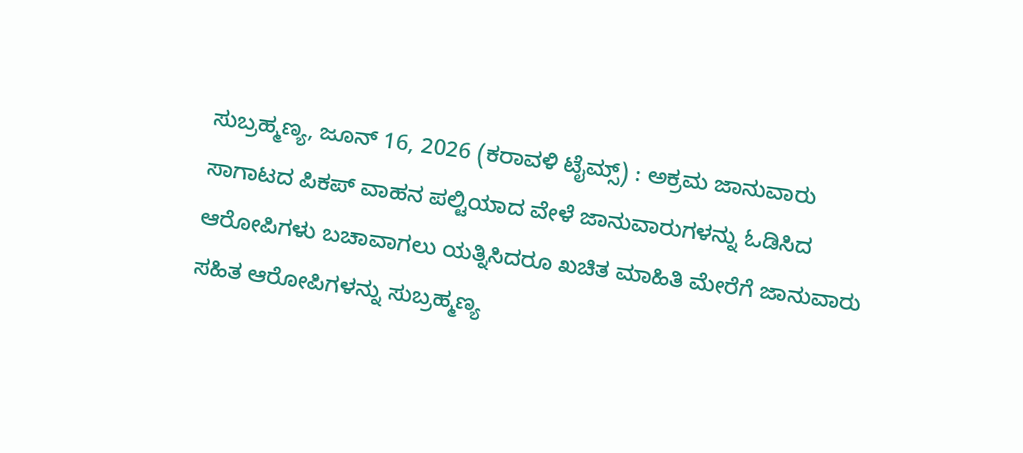ಸುಬ್ರಹ್ಮಣ್ಯ, ಜೂನ್ 16, 2026 (ಕರಾವಳಿ ಟೈಮ್ಸ್) : ಅಕ್ರಮ ಜಾನುವಾರು ಸಾಗಾಟದ ಪಿಕಪ್ ವಾಹನ ಪಲ್ಟಿಯಾದ ವೇಳೆ ಜಾನುವಾರುಗಳನ್ನು ಓಡಿಸಿದ ಆರೋಪಿಗಳು ಬಚಾವಾಗಲು ಯತ್ನಿಸಿದರೂ ಖಚಿತ ಮಾಹಿತಿ ಮೇರೆಗೆ ಜಾನುವಾರು ಸಹಿತ ಆರೋಪಿಗಳನ್ನು ಸುಬ್ರಹ್ಮಣ್ಯ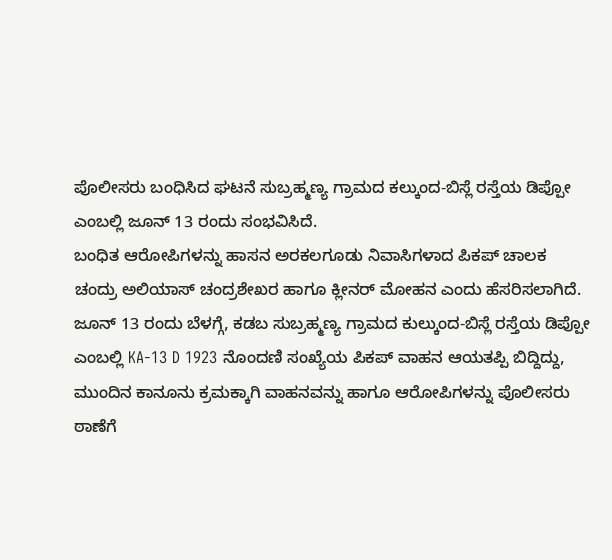ಪೊಲೀಸರು ಬಂಧಿಸಿದ ಘಟನೆ ಸುಬ್ರಹ್ಮಣ್ಯ ಗ್ರಾಮದ ಕಲ್ಕುಂದ-ಬಿಸ್ಲೆ ರಸ್ತೆಯ ಡಿಪ್ಪೋ ಎಂಬಲ್ಲಿ ಜೂನ್ 13 ರಂದು ಸಂಭವಿಸಿದೆ.
ಬಂಧಿತ ಆರೋಪಿಗಳನ್ನು ಹಾಸನ ಅರಕಲಗೂಡು ನಿವಾಸಿಗಳಾದ ಪಿಕಪ್ ಚಾಲಕ ಚಂದ್ರು ಅಲಿಯಾಸ್ ಚಂದ್ರಶೇಖರ ಹಾಗೂ ಕ್ಲೀನರ್ ಮೋಹನ ಎಂದು ಹೆಸರಿಸಲಾಗಿದೆ.
ಜೂನ್ 13 ರಂದು ಬೆಳಗ್ಗೆ, ಕಡಬ ಸುಬ್ರಹ್ಮಣ್ಯ ಗ್ರಾಮದ ಕುಲ್ಕುಂದ-ಬಿಸ್ಲೆ ರಸ್ತೆಯ ಡಿಪ್ಪೋ ಎಂಬಲ್ಲಿ KA-13 D 1923 ನೊಂದಣಿ ಸಂಖ್ಯೆಯ ಪಿಕಪ್ ವಾಹನ ಆಯತಪ್ಪಿ ಬಿದ್ದಿದ್ದು, ಮುಂದಿನ ಕಾನೂನು ಕ್ರಮಕ್ಕಾಗಿ ವಾಹನವನ್ನು ಹಾಗೂ ಆರೋಪಿಗಳನ್ನು ಪೊಲೀಸರು ಠಾಣೆಗೆ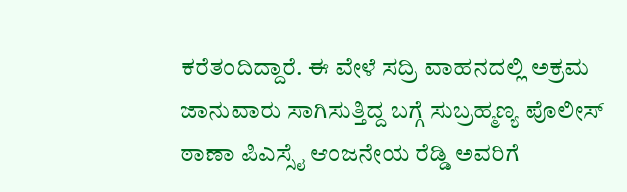ಕರೆತಂದಿದ್ದಾರೆ. ಈ ವೇಳೆ ಸದ್ರಿ ವಾಹನದಲ್ಲಿ ಅಕ್ರಮ ಜಾನುವಾರು ಸಾಗಿಸುತ್ತಿದ್ದ ಬಗ್ಗೆ ಸುಬ್ರಹ್ಮಣ್ಯ ಪೊಲೀಸ್ ಠಾಣಾ ಪಿಎಸ್ಸೈ ಆಂಜನೇಯ ರೆಡ್ಡಿ ಅವರಿಗೆ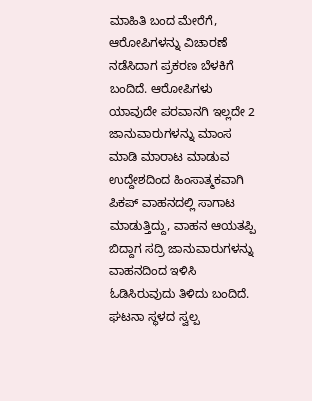ಮಾಹಿತಿ ಬಂದ ಮೇರೆಗೆ, ಆರೋಪಿಗಳನ್ನು ವಿಚಾರಣೆ ನಡೆಸಿದಾಗ ಪ್ರಕರಣ ಬೆಳಕಿಗೆ ಬಂದಿದೆ. ಆರೋಪಿಗಳು ಯಾವುದೇ ಪರವಾನಗಿ ಇಲ್ಲದೇ 2 ಜಾನುವಾರುಗಳನ್ನು ಮಾಂಸ ಮಾಡಿ ಮಾರಾಟ ಮಾಡುವ ಉದ್ದೇಶದಿಂದ ಹಿಂಸಾತ್ಮಕವಾಗಿ ಪಿಕಪ್ ವಾಹನದಲ್ಲಿ ಸಾಗಾಟ ಮಾಡುತ್ತಿದ್ದು, ವಾಹನ ಆಯತಪ್ಪಿ ಬಿದ್ದಾಗ ಸದ್ರಿ ಜಾನುವಾರುಗಳನ್ನು ವಾಹನದಿಂದ ಇಳಿಸಿ ಓಡಿಸಿರುವುದು ತಿಳಿದು ಬಂದಿದೆ. ಘಟನಾ ಸ್ಥಳದ ಸ್ವಲ್ಪ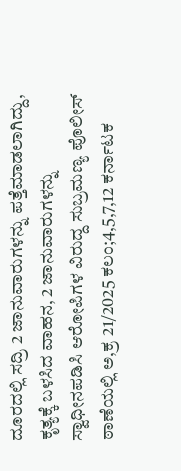ದೂರದಲ್ಲಿ ಸದ್ರಿ 2 ಜಾನುವಾರುಗಳನ್ನು ಪತ್ತೆಮಾಡಲಾಗಿದ್ದು, ಕೃತ್ಯಕ್ಕೆ ಬಳಸಿದ ವಾಹನ, 2 ಜಾನುವಾರುಗಳನ್ನು ಸ್ವಾಧೀನಪಡಿಸಿ ಆರೋಪಿಗಳ ವಿರುದ್ದ ಸುಬ್ರಮಣ್ಯ ಪೊಲೀಸ್ ಠಾಣೆಯಲ್ಲಿ ಅ,ಕ್ರ 21/2025 ಕಲಂ;4,5,7,12 ಕರ್ನಾಟಕ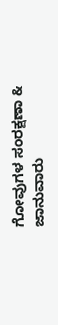ಗೋವುಗಳ ಸಂರಕ್ಷಣಾ & ಜಾನುವಾರು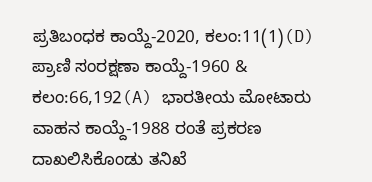ಪ್ರತಿಬಂಧಕ ಕಾಯ್ದೆ-2020, ಕಲಂ:11(1)(D) ಪ್ರಾಣಿ ಸಂರಕ್ಷಣಾ ಕಾಯ್ದೆ-1960 & ಕಲಂ:66,192(A) ಭಾರತೀಯ ಮೋಟಾರು ವಾಹನ ಕಾಯ್ದೆ-1988 ರಂತೆ ಪ್ರಕರಣ ದಾಖಲಿಸಿಕೊಂಡು ತನಿಖೆ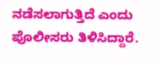ನಡೆಸಲಾಗುತ್ತಿದೆ ಎಂದು ಪೊಲೀಸರು ತಿಳಿಸಿದ್ದಾರೆ.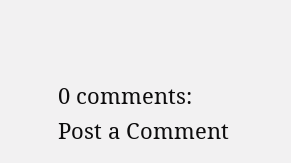0 comments:
Post a Comment